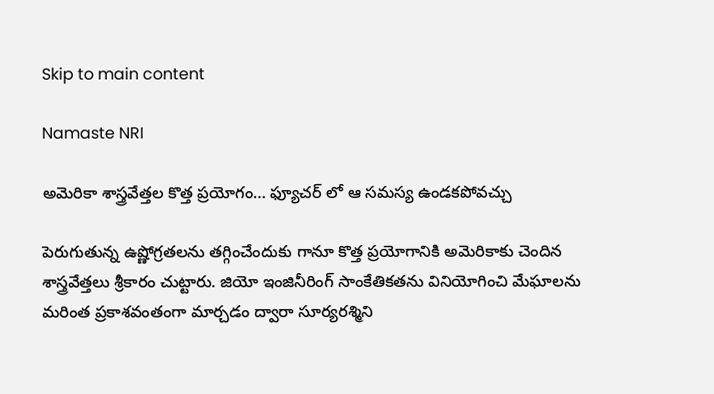Skip to main content

Namaste NRI

అమెరికా శాస్త్రవేత్తల కొత్త ప్రయోగం… ఫ్యూచర్‌ లో ఆ సమస్య ఉండకపోవచ్చు

పెరుగుతున్న ఉష్ణోగ్రతలను తగ్గించేందుకు గానూ కొత్త ప్రయోగానికి అమెరికాకు చెందిన శాస్త్రవేత్తలు శ్రీకారం చుట్టారు. జియో ఇంజినీరింగ్‌ సాంకేతికతను వినియోగించి మేఘాలను మరింత ప్రకాశవంతంగా మార్చడం ద్వారా సూర్యరశ్మిని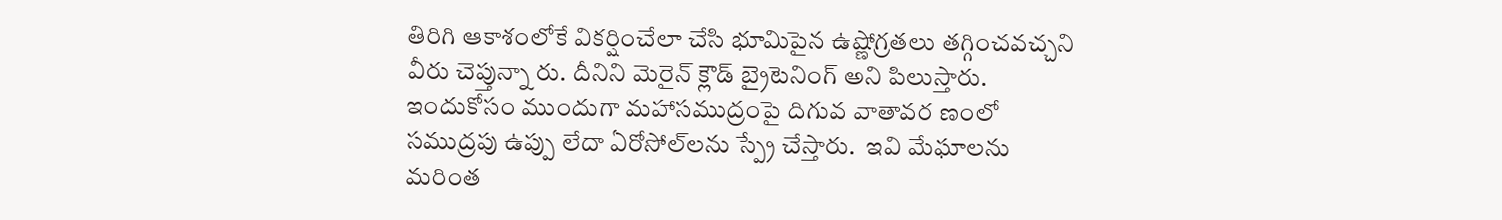తిరిగి ఆకాశంలోకే వికర్షించేలా చేసి భూమిపైన ఉష్ణోగ్రతలు తగ్గించవచ్చని వీరు చెప్తున్నా రు. దీనిని మెరైన్‌ క్లౌడ్‌ బ్రైటెనింగ్‌ అని పిలుస్తారు. ఇందుకోసం ముందుగా మహాసముద్రంపై దిగువ వాతావర ణంలో సముద్రపు ఉప్పు లేదా ఏరోసోల్‌లను స్ప్రే చేస్తారు.  ఇవి మేఘాలను మరింత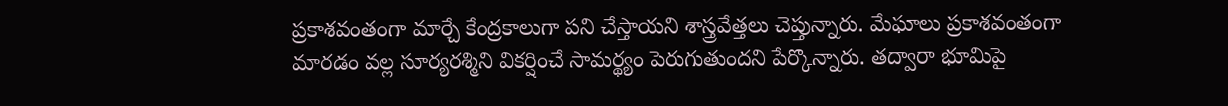ప్రకాశవంతంగా మార్చే కేంద్రకాలుగా పని చేస్తాయని శాస్త్రవేత్తలు చెప్తున్నారు. మేఘాలు ప్రకాశవంతంగా మారడం వల్ల సూర్యరశ్మిని వికర్షించే సామర్థ్యం పెరుగుతుందని పేర్కొన్నారు. తద్వారా భూమిపై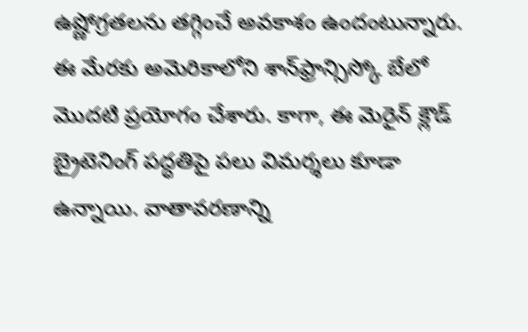ఉష్ణోగ్రతలను తగ్గించే అవకాశం ఉందంటున్నారు. ఈ మేరకు అమెరికాలోని శాన్‌ఫ్రాన్సిస్కో బేలో మొదటి ప్రయోగం చేశారు. కాగా, ఈ మెరైన్‌ క్లౌడ్‌ బ్రైటెనింగ్‌ పద్ధతిపై పలు విమర్శలు కూడా ఉన్నాయి. వాతావరణాన్ని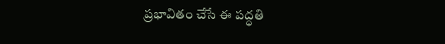ప్రభావితం చేసే ఈ పద్ధతి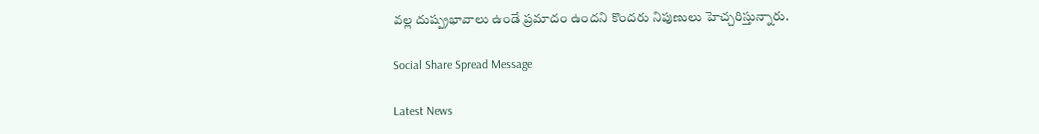వల్ల దుష్ప్రభావాలు ఉండే ప్రమాదం ఉందని కొందరు నిపుణులు హెచ్చరిస్తున్నారు.

Social Share Spread Message

Latest News